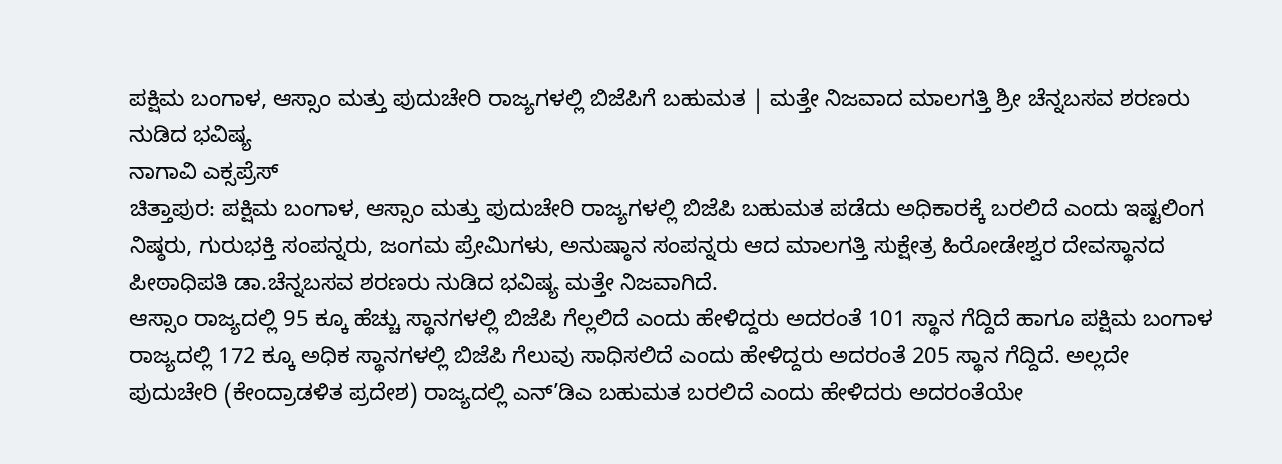ಪಕ್ಷಿಮ ಬಂಗಾಳ, ಆಸ್ಸಾಂ ಮತ್ತು ಪುದುಚೇರಿ ರಾಜ್ಯಗಳಲ್ಲಿ ಬಿಜೆಪಿಗೆ ಬಹುಮತ | ಮತ್ತೇ ನಿಜವಾದ ಮಾಲಗತ್ತಿ ಶ್ರೀ ಚೆನ್ನಬಸವ ಶರಣರು ನುಡಿದ ಭವಿಷ್ಯ
ನಾಗಾವಿ ಎಕ್ಸಪ್ರೆಸ್
ಚಿತ್ತಾಪುರ: ಪಕ್ಷಿಮ ಬಂಗಾಳ, ಆಸ್ಸಾಂ ಮತ್ತು ಪುದುಚೇರಿ ರಾಜ್ಯಗಳಲ್ಲಿ ಬಿಜೆಪಿ ಬಹುಮತ ಪಡೆದು ಅಧಿಕಾರಕ್ಕೆ ಬರಲಿದೆ ಎಂದು ಇಷ್ಟಲಿಂಗ ನಿಷ್ಠರು, ಗುರುಭಕ್ತಿ ಸಂಪನ್ನರು, ಜಂಗಮ ಪ್ರೇಮಿಗಳು, ಅನುಷ್ಠಾನ ಸಂಪನ್ನರು ಆದ ಮಾಲಗತ್ತಿ ಸುಕ್ಷೇತ್ರ ಹಿರೋಡೇಶ್ವರ ದೇವಸ್ಥಾನದ ಪೀಠಾಧಿಪತಿ ಡಾ.ಚೆನ್ನಬಸವ ಶರಣರು ನುಡಿದ ಭವಿಷ್ಯ ಮತ್ತೇ ನಿಜವಾಗಿದೆ.
ಆಸ್ಸಾಂ ರಾಜ್ಯದಲ್ಲಿ 95 ಕ್ಕೂ ಹೆಚ್ಚು ಸ್ಥಾನಗಳಲ್ಲಿ ಬಿಜೆಪಿ ಗೆಲ್ಲಲಿದೆ ಎಂದು ಹೇಳಿದ್ದರು ಅದರಂತೆ 101 ಸ್ಥಾನ ಗೆದ್ದಿದೆ ಹಾಗೂ ಪಕ್ಷಿಮ ಬಂಗಾಳ ರಾಜ್ಯದಲ್ಲಿ 172 ಕ್ಕೂ ಅಧಿಕ ಸ್ಥಾನಗಳಲ್ಲಿ ಬಿಜೆಪಿ ಗೆಲುವು ಸಾಧಿಸಲಿದೆ ಎಂದು ಹೇಳಿದ್ದರು ಅದರಂತೆ 205 ಸ್ಥಾನ ಗೆದ್ದಿದೆ. ಅಲ್ಲದೇ ಪುದುಚೇರಿ (ಕೇಂದ್ರಾಡಳಿತ ಪ್ರದೇಶ) ರಾಜ್ಯದಲ್ಲಿ ಎನ್’ಡಿಎ ಬಹುಮತ ಬರಲಿದೆ ಎಂದು ಹೇಳಿದರು ಅದರಂತೆಯೇ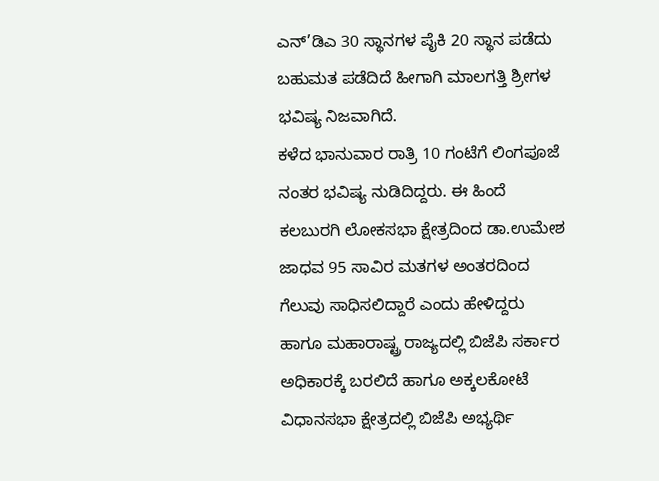ಎನ್’ಡಿಎ 30 ಸ್ಥಾನಗಳ ಪೈಕಿ 20 ಸ್ಥಾನ ಪಡೆದು ಬಹುಮತ ಪಡೆದಿದೆ ಹೀಗಾಗಿ ಮಾಲಗತ್ತಿ ಶ್ರೀಗಳ ಭವಿಷ್ಯ ನಿಜವಾಗಿದೆ.
ಕಳೆದ ಭಾನುವಾರ ರಾತ್ರಿ 10 ಗಂಟೆಗೆ ಲಿಂಗಪೂಜೆ ನಂತರ ಭವಿಷ್ಯ ನುಡಿದಿದ್ದರು. ಈ ಹಿಂದೆ ಕಲಬುರಗಿ ಲೋಕಸಭಾ ಕ್ಷೇತ್ರದಿಂದ ಡಾ.ಉಮೇಶ ಜಾಧವ 95 ಸಾವಿರ ಮತಗಳ ಅಂತರದಿಂದ ಗೆಲುವು ಸಾಧಿಸಲಿದ್ದಾರೆ ಎಂದು ಹೇಳಿದ್ದರು ಹಾಗೂ ಮಹಾರಾಷ್ಟ್ರ ರಾಜ್ಯದಲ್ಲಿ ಬಿಜೆಪಿ ಸರ್ಕಾರ ಅಧಿಕಾರಕ್ಕೆ ಬರಲಿದೆ ಹಾಗೂ ಅಕ್ಕಲಕೋಟೆ ವಿಧಾನಸಭಾ ಕ್ಷೇತ್ರದಲ್ಲಿ ಬಿಜೆಪಿ ಅಭ್ಯರ್ಥಿ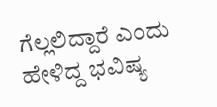ಗೆಲ್ಲಲಿದ್ದಾರೆ ಎಂದು ಹೇಳಿದ್ದ ಭವಿಷ್ಯ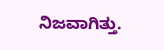ನಿಜವಾಗಿತ್ತು.